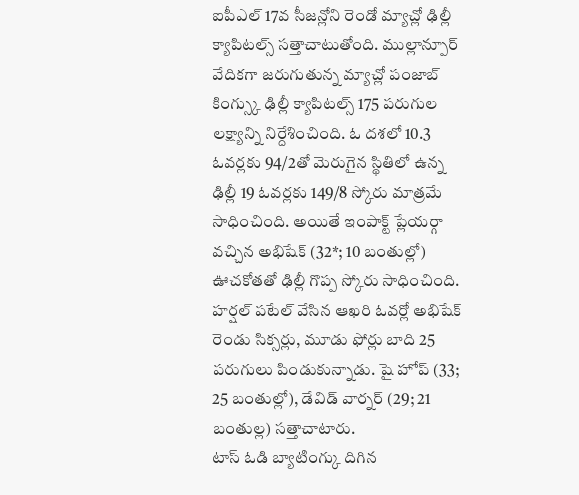ఐపీఎల్ 17వ సీజన్లోని రెండో మ్యాచ్లో ఢిల్లీ క్యాపిటల్స్ సత్తాచాటుతోంది. ముల్లాన్పూర్ వేదికగా జరుగుతున్న మ్యాచ్లో పంజాబ్ కింగ్స్కు ఢిల్లీ క్యాపిటల్స్ 175 పరుగుల లక్ష్యాన్ని నిర్దేశించింది. ఓ దశలో 10.3 ఓవర్లకు 94/2తో మెరుగైన స్థితిలో ఉన్న ఢిల్లీ 19 ఓవర్లకు 149/8 స్కోరు మాత్రమే సాధించింది. అయితే ఇంపాక్ట్ ప్లేయర్గా వచ్చిన అభిషేక్ (32*; 10 బంతుల్లో) ఊచకోతతో ఢిల్లీ గొప్ప స్కోరు సాధించింది. హర్షల్ పటేల్ వేసిన ఆఖరి ఓవర్లో అభిషేక్ రెండు సిక్సర్లు, మూడు ఫోర్లు బాది 25 పరుగులు పిండుకున్నాడు. షై హోప్ (33; 25 బంతుల్లో), డేవిడ్ వార్నర్ (29; 21 బంతుల్ల) సత్తాచాటారు.
టాస్ ఓడి బ్యాటింగ్కు దిగిన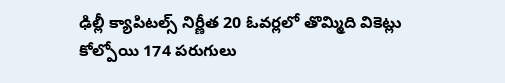ఢిల్లీ క్యాపిటల్స్ నిర్ణీత 20 ఓవర్లలో తొమ్మిది వికెట్లు కోల్పోయి 174 పరుగులు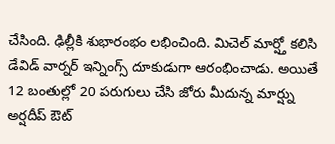చేసింది. ఢిల్లీకి శుభారంభం లభించింది. మిచెల్ మార్ష్తో కలిసి డేవిడ్ వార్నర్ ఇన్నింగ్స్ దూకుడుగా ఆరంభించాడు. అయితే 12 బంతుల్లో 20 పరుగులు చేసి జోరు మీదున్న మార్ష్ను అర్షదీప్ ఔట్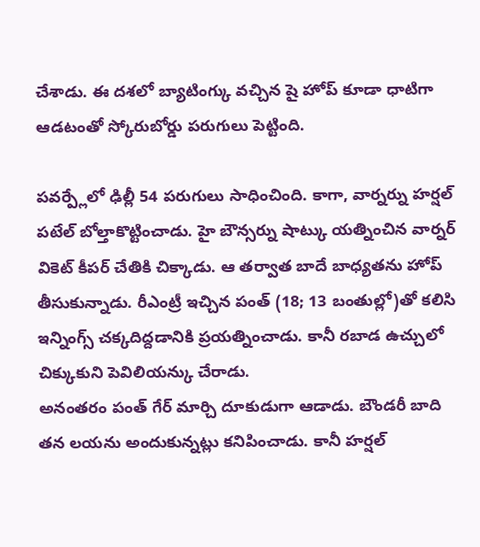చేశాడు. ఈ దశలో బ్యాటింగ్కు వచ్చిన షై హోప్ కూడా ధాటిగా ఆడటంతో స్కోరుబోర్డు పరుగులు పెట్టింది.

పవర్ప్లేలో ఢిల్లీ 54 పరుగులు సాధించింది. కాగా, వార్నర్ను హర్షల్ పటేల్ బోల్తాకొట్టించాడు. హై బౌన్సర్ను షాట్కు యత్నించిన వార్నర్ వికెట్ కీపర్ చేతికి చిక్కాడు. ఆ తర్వాత బాదే బాధ్యతను హోప్ తీసుకున్నాడు. రీఎంట్రీ ఇచ్చిన పంత్ (18; 13 బంతుల్లో)తో కలిసి ఇన్నింగ్స్ చక్కదిద్దడానికి ప్రయత్నించాడు. కానీ రబాడ ఉచ్చులో చిక్కుకుని పెవిలియన్కు చేరాడు.
అనంతరం పంత్ గేర్ మార్చి దూకుడుగా ఆడాడు. బౌండరీ బాది తన లయను అందుకున్నట్లు కనిపించాడు. కానీ హర్షల్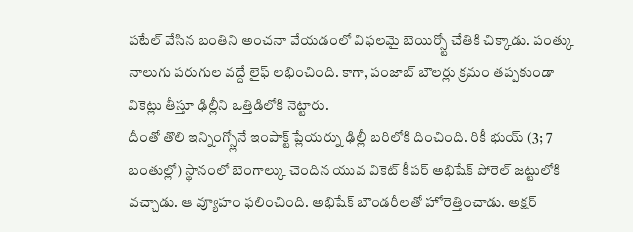పటేల్ వేసిన బంతిని అంచనా వేయడంలో విఫలమై బెయిర్స్టో చేతికి చిక్కాడు. పంత్కు నాలుగు పరుగుల వద్దే లైఫ్ లభించింది. కాగా, పంజాబ్ బౌలర్లు క్రమం తప్పకుండా వికెట్లు తీస్తూ ఢిల్లీని ఒత్తిడిలోకి నెట్టారు.
దీంతో తొలి ఇన్నింగ్స్లోనే ఇంపాక్ట్ ప్లేయర్ను ఢిల్లీ బరిలోకి దించింది. రికీ భుయ్ (3; 7 బంతుల్లో) స్థానంలో బెంగాల్కు చెందిన యువ వికెట్ కీపర్ అభిషేక్ పోరెల్ జట్టులోకి వచ్చాడు. ఆ వ్యూహం ఫలించింది. అభిషేక్ బౌండరీలతో హోరెత్తించాడు. అక్షర్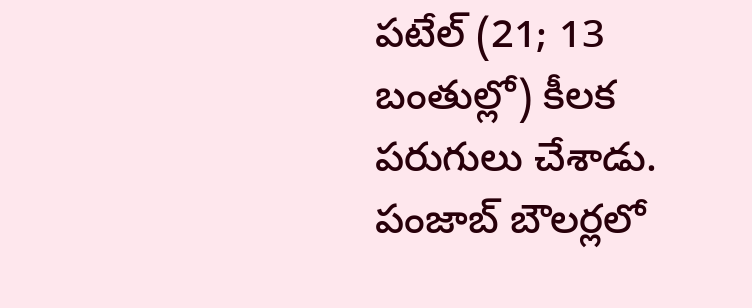పటేల్ (21; 13 బంతుల్లో) కీలక పరుగులు చేశాడు. పంజాబ్ బౌలర్లలో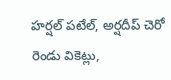హర్షల్ పటేల్, అర్షదీప్ చెరో రెండు వికెట్లు,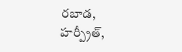రబాడ, హర్ప్రీత్,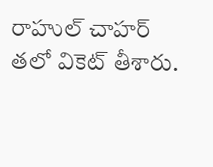రాహుల్ చాహర్ తలో వికెట్ తీశారు.